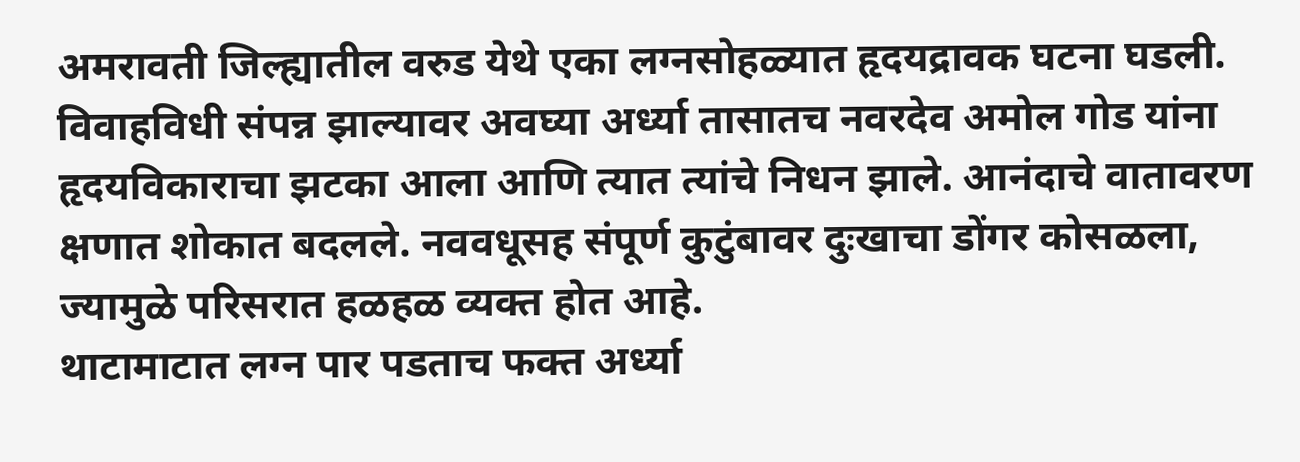अमरावती जिल्ह्यातील वरुड येथे एका लग्नसोहळ्यात हृदयद्रावक घटना घडली. विवाहविधी संपन्न झाल्यावर अवघ्या अर्ध्या तासातच नवरदेव अमोल गोड यांना हृदयविकाराचा झटका आला आणि त्यात त्यांचे निधन झाले. आनंदाचे वातावरण क्षणात शोकात बदलले. नववधूसह संपूर्ण कुटुंबावर दुःखाचा डोंगर कोसळला, ज्यामुळे परिसरात हळहळ व्यक्त होत आहे.
थाटामाटात लग्न पार पडताच फक्त अर्ध्या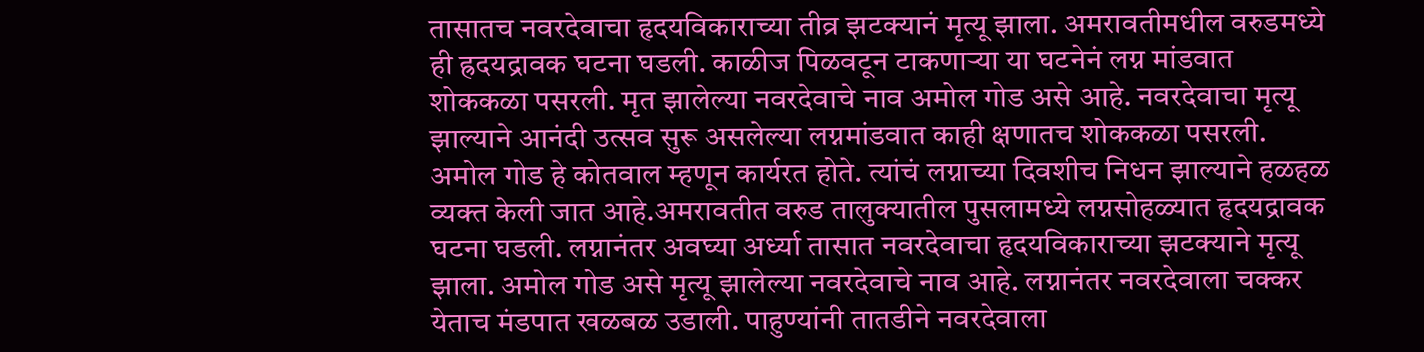तासातच नवरदेवाचा हृदयविकाराच्या तीव्र झटक्यानं मृत्यू झाला. अमरावतीमधील वरुडमध्ये ही ह्रदयद्रावक घटना घडली. काळीज पिळवटून टाकणाऱ्या या घटनेनं लग्न मांडवात शोककळा पसरली. मृत झालेल्या नवरदेवाचे नाव अमोल गोड असे आहे. नवरदेवाचा मृत्यू झाल्याने आनंदी उत्सव सुरू असलेल्या लग्नमांडवात काही क्षणातच शोककळा पसरली. अमोल गोड हे कोतवाल म्हणून कार्यरत होते. त्यांचं लग्नाच्या दिवशीच निधन झाल्याने हळहळ व्यक्त केली जात आहे.अमरावतीत वरुड तालुक्यातील पुसलामध्ये लग्नसोहळ्यात हृदयद्रावक घटना घडली. लग्नानंतर अवघ्या अर्ध्या तासात नवरदेवाचा हृदयविकाराच्या झटक्याने मृत्यू झाला. अमोल गोड असे मृत्यू झालेल्या नवरदेवाचे नाव आहे. लग्नानंतर नवरदेवाला चक्कर येताच मंडपात खळबळ उडाली. पाहुण्यांनी तातडीने नवरदेवाला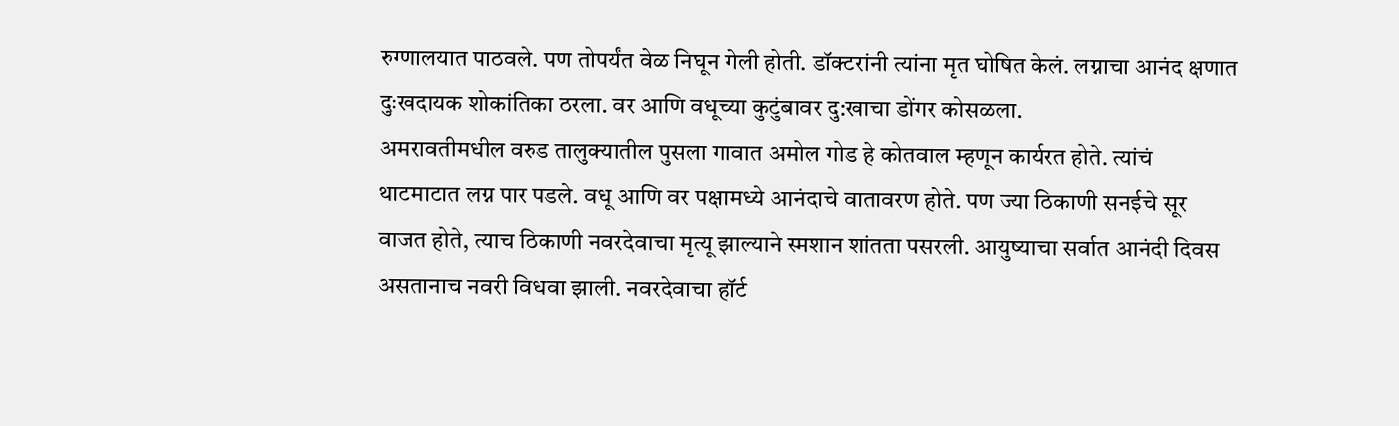रुग्णालयात पाठवले. पण तोपर्यंत वेळ निघून गेली होती. डॉक्टरांनी त्यांना मृत घोषित केलं. लग्नाचा आनंद क्षणात दुःखदायक शोकांतिका ठरला. वर आणि वधूच्या कुटुंबावर दु:खाचा डोंगर कोसळला.
अमरावतीमधील वरुड तालुक्यातील पुसला गावात अमोल गोड हे कोतवाल म्हणून कार्यरत होते. त्यांचं थाटमाटात लग्न पार पडले. वधू आणि वर पक्षामध्ये आनंदाचे वातावरण होते. पण ज्या ठिकाणी सनईचे सूर वाजत होते, त्याच ठिकाणी नवरदेवाचा मृत्यू झाल्याने स्मशान शांतता पसरली. आयुष्याचा सर्वात आनंदी दिवस असतानाच नवरी विधवा झाली. नवरदेवाचा हॉर्ट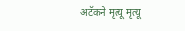अटॅकने मृत्यू मृत्यू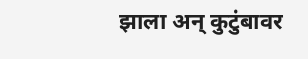झाला अन् कुटुंबावर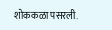शोककळा पसरली.